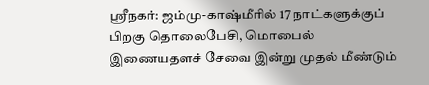ஸ்ரீநகர்: ஜம்மு-காஷ்மீரில் 17 நாட்களுக்குப் பிறகு தொலைபேசி, மொபைல் இணையதளச் சேவை இன்று முதல் மீண்டும்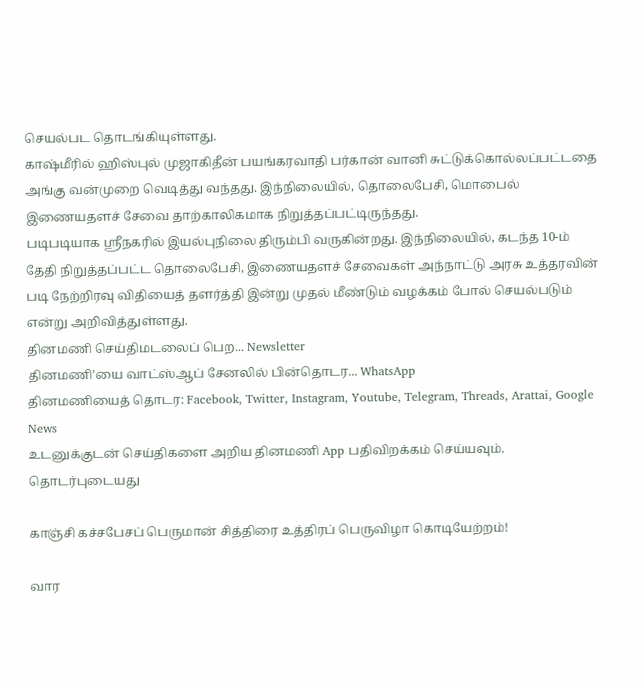செயல்பட தொடங்கியுள்ளது.
காஷ்மீரில் ஹிஸ்புல் முஜாகிதீன் பயங்கரவாதி பர்கான் வானி சுட்டுக்கொல்லப்பட்டதை அங்கு வன்முறை வெடித்து வந்தது. இந்நிலையில், தொலைபேசி, மொபைல் இணையதளச் சேவை தாற்காலிகமாக நிறுத்தப்பட்டிருந்தது.
படிபடியாக ஸ்ரீநகரில் இயல்புநிலை திரும்பி வருகின்றது. இந்நிலையில், கடந்த 10-ம் தேதி நிறுத்தப்பட்ட தொலைபேசி, இணையதளச் சேவைகள் அந்நாட்டு அரசு உத்தரவின் படி நேற்றிரவு விதியைத் தளர்த்தி இன்று முதல் மீண்டும் வழக்கம் போல் செயல்படும் என்று அறிவித்துள்ளது.
தினமணி செய்திமடலைப் பெற... Newsletter
தினமணி'யை வாட்ஸ்ஆப் சேனலில் பின்தொடர... WhatsApp
தினமணியைத் தொடர: Facebook, Twitter, Instagram, Youtube, Telegram, Threads, Arattai, Google News
உடனுக்குடன் செய்திகளை அறிய தினமணி App பதிவிறக்கம் செய்யவும்.
தொடர்புடையது

காஞ்சி கச்சபேசப் பெருமான் சித்திரை உத்திரப் பெருவிழா கொடியேற்றம்!

வார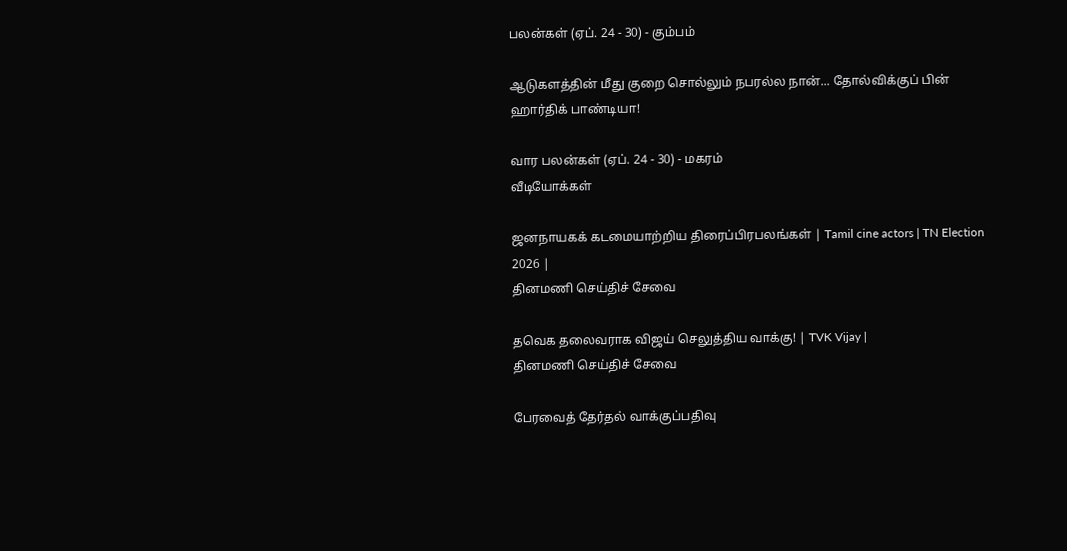பலன்கள் (ஏப். 24 - 30) - கும்பம்

ஆடுகளத்தின் மீது குறை சொல்லும் நபரல்ல நான்... தோல்விக்குப் பின் ஹார்திக் பாண்டியா!

வார பலன்கள் (ஏப். 24 - 30) - மகரம்
வீடியோக்கள்

ஜனநாயகக் கடமையாற்றிய திரைப்பிரபலங்கள் | Tamil cine actors | TN Election 2026 |
தினமணி செய்திச் சேவை

தவெக தலைவராக விஜய் செலுத்திய வாக்கு! | TVK Vijay |
தினமணி செய்திச் சேவை

பேரவைத் தேர்தல் வாக்குப்பதிவு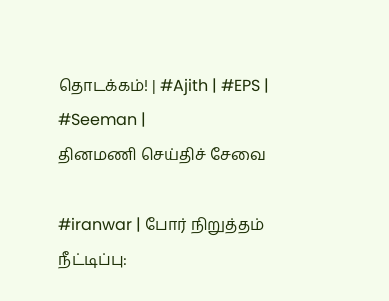தொடக்கம்! | #Ajith | #EPS | #Seeman |
தினமணி செய்திச் சேவை

#iranwar | போர் நிறுத்தம் நீட்டிப்பு: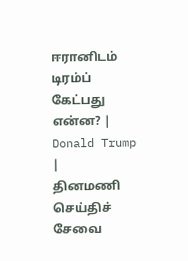ஈரானிடம் டிரம்ப் கேட்பது என்ன? | Donald Trump |
தினமணி செய்திச் சேவை